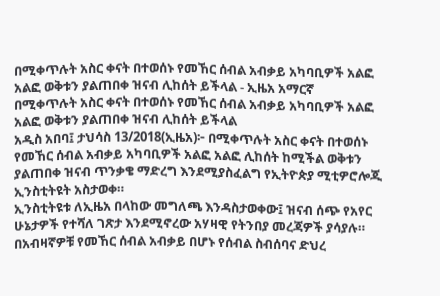በሚቀጥሉት አስር ቀናት በተወሰኑ የመኸር ሰብል አብቃይ አካባቢዎች አልፎ አልፎ ወቅቱን ያልጠበቀ ዝናብ ሊከሰት ይችላል - ኢዜአ አማርኛ
በሚቀጥሉት አስር ቀናት በተወሰኑ የመኸር ሰብል አብቃይ አካባቢዎች አልፎ አልፎ ወቅቱን ያልጠበቀ ዝናብ ሊከሰት ይችላል
አዲስ አበባ፤ ታህሳስ 13/2018(ኢዜአ)፦ በሚቀጥሉት አስር ቀናት በተወሰኑ የመኸር ሰብል አብቃይ አካባቢዎች አልፎ አልፎ ሊከሰት ከሚችል ወቅቱን ያልጠበቀ ዝናብ ጥንቃቄ ማድረግ እንደሚያስፈልግ የኢትዮጵያ ሚቲዎሮሎጂ ኢንስቲትዩት አስታወቀ።
ኢንስቲትዩቱ ለኢዜአ በላከው መግለጫ እንዳስታወቀው፤ ዝናብ ሰጭ የአየር ሁኔታዎች የተሻለ ገጽታ እንደሚኖረው አሃዛዊ የትንበያ መረጃዎች ያሳያሉ።
በአብዛኛዎቹ የመኸር ሰብል አብቃይ በሆኑ የሰብል ስብሰባና ድህረ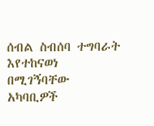ሰብል ስብሰባ ተግባራት እየተከናወነ በሚገኝባቸው አካባቢዎች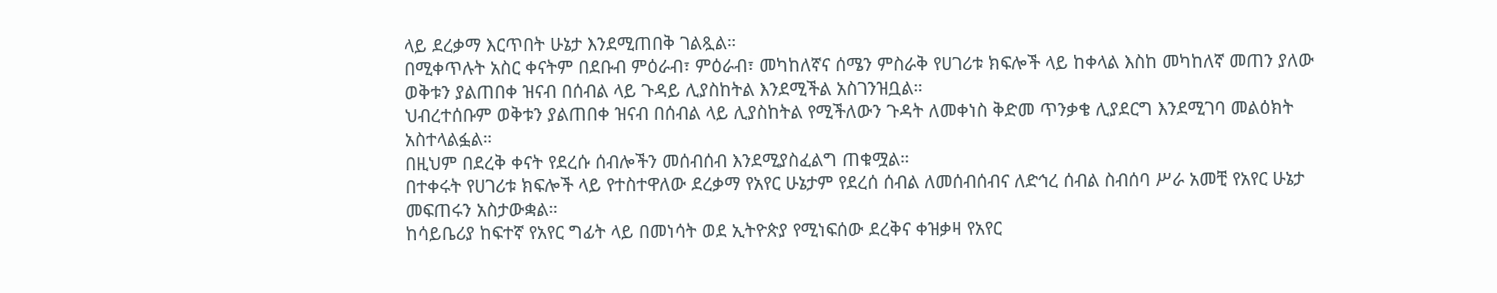ላይ ደረቃማ እርጥበት ሁኔታ እንደሚጠበቅ ገልጿል።
በሚቀጥሉት አስር ቀናትም በደቡብ ምዕራብ፣ ምዕራብ፣ መካከለኛና ሰሜን ምስራቅ የሀገሪቱ ክፍሎች ላይ ከቀላል እስከ መካከለኛ መጠን ያለው ወቅቱን ያልጠበቀ ዝናብ በሰብል ላይ ጉዳይ ሊያስከትል እንደሚችል አስገንዝቧል።
ህብረተሰቡም ወቅቱን ያልጠበቀ ዝናብ በሰብል ላይ ሊያስከትል የሚችለውን ጉዳት ለመቀነስ ቅድመ ጥንቃቄ ሊያደርግ እንደሚገባ መልዕክት አስተላልፏል።
በዚህም በደረቅ ቀናት የደረሱ ሰብሎችን መሰብሰብ እንደሚያስፈልግ ጠቁሟል።
በተቀሩት የሀገሪቱ ክፍሎች ላይ የተስተዋለው ደረቃማ የአየር ሁኔታም የደረሰ ሰብል ለመሰብሰብና ለድኅረ ሰብል ስብሰባ ሥራ አመቺ የአየር ሁኔታ መፍጠሩን አስታውቋል።
ከሳይቤሪያ ከፍተኛ የአየር ግፊት ላይ በመነሳት ወደ ኢትዮጵያ የሚነፍሰው ደረቅና ቀዝቃዛ የአየር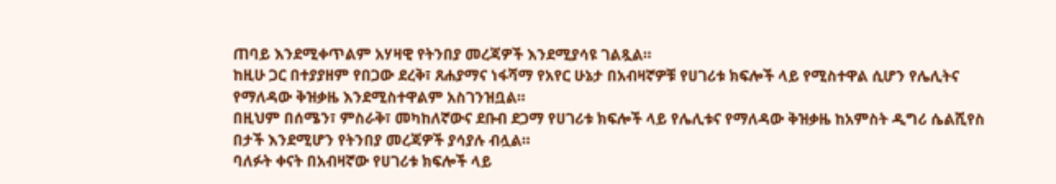ጠባይ እንደሚቀጥልም አሃዛዊ የትንበያ መረጃዎች እንደሚያሳዩ ገልጿል።
ከዚሁ ጋር በተያያዘም የበጋው ደረቅ፣ ጸሐያማና ነፋሻማ የአየር ሁኔታ በአብዛኛዎቹ የሀገሪቱ ክፍሎች ላይ የሚስተዋል ሲሆን የሌሊትና የማለዳው ቅዝቃዜ እንደሚስተዋልም አስገንዝቧል።
በዚህም በሰሜን፣ ምስራቅ፣ መካከለኛውና ደቡብ ደጋማ የሀገሪቱ ክፍሎች ላይ የሌሊቱና የማለዳው ቅዝቃዜ ከአምስት ዲግሪ ሴልሺየስ በታች እንደሚሆን የትንበያ መረጃዎች ያሳያሉ ብሏል።
ባለፉት ቀናት በአብዛኛው የሀገሪቱ ክፍሎች ላይ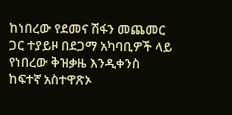ከነበረው የደመና ሽፋን መጨመር ጋር ተያይዞ በደጋማ አካባቢዎች ላይ የነበረው ቅዝቃዜ እንዲቀንስ ከፍተኛ አስተዋጽኦ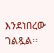እንደነበረው ገልጿል፡፡